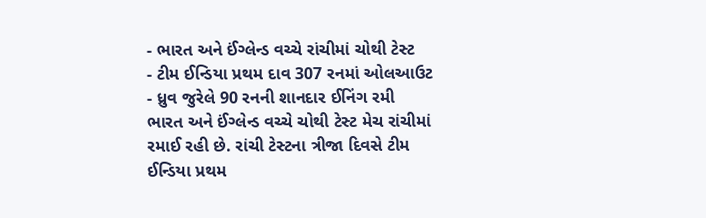- ભારત અને ઈંગ્લેન્ડ વચ્ચે રાંચીમાં ચોથી ટેસ્ટ
- ટીમ ઈન્ડિયા પ્રથમ દાવ 307 રનમાં ઓલઆઉટ
- ધ્રુવ જુરેલે 90 રનની શાનદાર ઈનિંગ રમી
ભારત અને ઈંગ્લેન્ડ વચ્ચે ચોથી ટેસ્ટ મેચ રાંચીમાં રમાઈ રહી છે. રાંચી ટેસ્ટના ત્રીજા દિવસે ટીમ ઈન્ડિયા પ્રથમ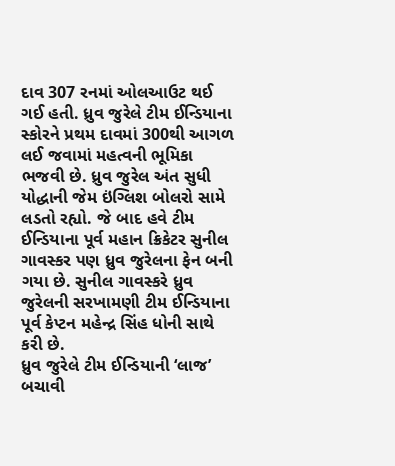દાવ 307 રનમાં ઓલઆઉટ થઈ ગઈ હતી. ધ્રુવ જુરેલે ટીમ ઈન્ડિયાના સ્કોરને પ્રથમ દાવમાં 300થી આગળ લઈ જવામાં મહત્વની ભૂમિકા ભજવી છે. ધ્રુવ જુરેલ અંત સુધી યોદ્ધાની જેમ ઇંગ્લિશ બોલરો સામે લડતો રહ્યો. જે બાદ હવે ટીમ ઈન્ડિયાના પૂર્વ મહાન ક્રિકેટર સુનીલ ગાવસ્કર પણ ધ્રુવ જુરેલના ફેન બની ગયા છે. સુનીલ ગાવસ્કરે ધ્રુવ જુરેલની સરખામણી ટીમ ઈન્ડિયાના પૂર્વ કેપ્ટન મહેન્દ્ર સિંહ ધોની સાથે કરી છે.
ધ્રુવ જુરેલે ટીમ ઈન્ડિયાની ‘લાજ’ બચાવી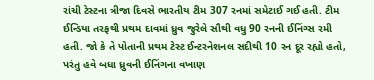રાંચી ટેસ્ટના ત્રીજા દિવસે ભારતીય ટીમ 307 રનમાં સમેટાઈ ગઈ હતી. ટીમ ઈન્ડિયા તરફથી પ્રથમ દાવમાં ધ્રુવ જુરેલે સૌથી વધુ 90 રનની ઈનિંગ્સ રમી હતી. જો કે તે પોતાની પ્રથમ ટેસ્ટ ઈન્ટરનેશનલ સદીથી 10 રન દૂર રહ્યો હતો, પરંતુ હવે બધા ધ્રુવની ઈનિંગના વખાણ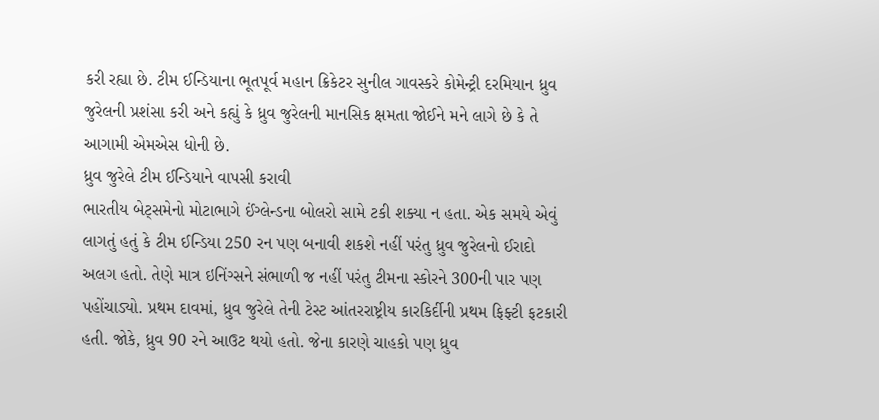કરી રહ્યા છે. ટીમ ઈન્ડિયાના ભૂતપૂર્વ મહાન ક્રિકેટર સુનીલ ગાવસ્કરે કોમેન્ટ્રી દરમિયાન ધ્રુવ જુરેલની પ્રશંસા કરી અને કહ્યું કે ધ્રુવ જુરેલની માનસિક ક્ષમતા જોઈને મને લાગે છે કે તે આગામી એમએસ ધોની છે.
ધ્રુવ જુરેલે ટીમ ઈન્ડિયાને વાપસી કરાવી
ભારતીય બેટ્સમેનો મોટાભાગે ઈંગ્લેન્ડના બોલરો સામે ટકી શક્યા ન હતા. એક સમયે એવું લાગતું હતું કે ટીમ ઈન્ડિયા 250 રન પણ બનાવી શકશે નહીં પરંતુ ધ્રુવ જુરેલનો ઈરાદો અલગ હતો. તેણે માત્ર ઇનિંગ્સને સંભાળી જ નહીં પરંતુ ટીમના સ્કોરને 300ની પાર પણ પહોંચાડ્યો. પ્રથમ દાવમાં, ધ્રુવ જુરેલે તેની ટેસ્ટ આંતરરાષ્ટ્રીય કારકિર્દીની પ્રથમ ફિફ્ટી ફટકારી હતી. જોકે, ધ્રુવ 90 રને આઉટ થયો હતો. જેના કારણે ચાહકો પણ ધ્રુવ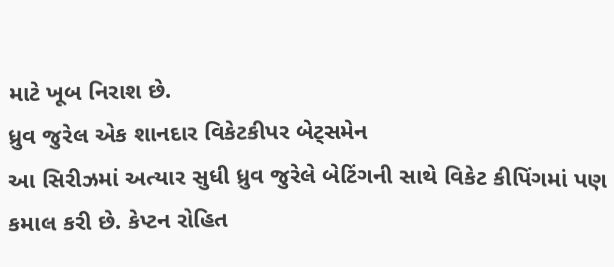માટે ખૂબ નિરાશ છે.
ધ્રુવ જુરેલ એક શાનદાર વિકેટકીપર બેટ્સમેન
આ સિરીઝમાં અત્યાર સુધી ધ્રુવ જુરેલે બેટિંગની સાથે વિકેટ કીપિંગમાં પણ કમાલ કરી છે. કેપ્ટન રોહિત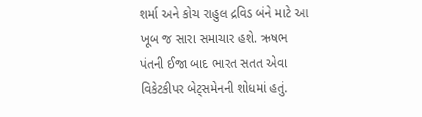શર્મા અને કોચ રાહુલ દ્રવિડ બંને માટે આ ખૂબ જ સારા સમાચાર હશે. ઋષભ પંતની ઈજા બાદ ભારત સતત એવા વિકેટકીપર બેટ્સમેનની શોધમાં હતું.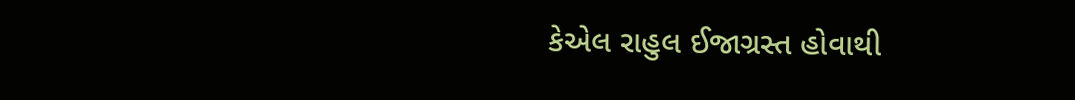કેએલ રાહુલ ઈજાગ્રસ્ત હોવાથી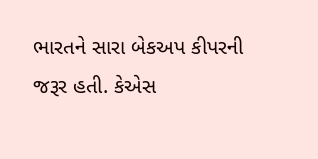ભારતને સારા બેકઅપ કીપરની જરૂર હતી. કેએસ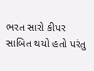ભરત સારો કીપર સાબિત થયો હતો પરંતુ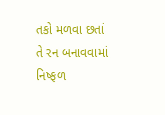તકો મળવા છતાં તે રન બનાવવામાં નિષ્ફળ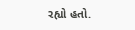રહ્યો હતો.